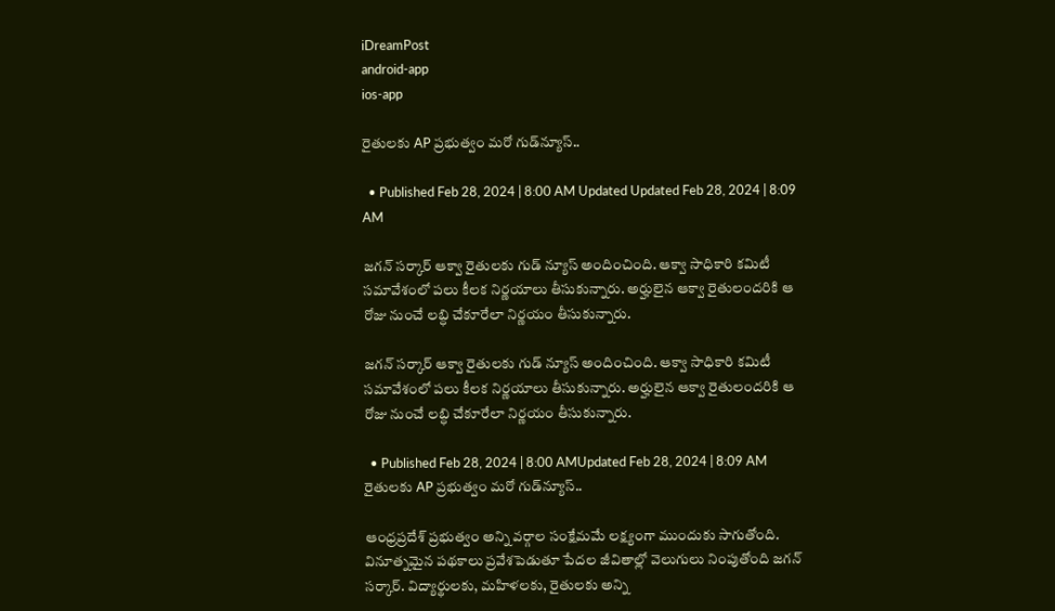iDreamPost
android-app
ios-app

రైతులకు AP ప్రభుత్వం మరో గుడ్‌న్యూస్..

  • Published Feb 28, 2024 | 8:00 AM Updated Updated Feb 28, 2024 | 8:09 AM

జగన్ సర్కార్ ఆక్వా రైతులకు గుడ్ న్యూస్ అందించింది. ఆక్వా సాధికారి కమిటీ సమావేశంలో పలు కీలక నిర్ణయాలు తీసుకున్నారు. అర్హులైన ఆక్వా రైతులందరికి ఆ రోజు నుంచే లబ్ధి చేకూరేలా నిర్ణయం తీసుకున్నారు.

జగన్ సర్కార్ ఆక్వా రైతులకు గుడ్ న్యూస్ అందించింది. ఆక్వా సాధికారి కమిటీ సమావేశంలో పలు కీలక నిర్ణయాలు తీసుకున్నారు. అర్హులైన ఆక్వా రైతులందరికి ఆ రోజు నుంచే లబ్ధి చేకూరేలా నిర్ణయం తీసుకున్నారు.

  • Published Feb 28, 2024 | 8:00 AMUpdated Feb 28, 2024 | 8:09 AM
రైతులకు AP ప్రభుత్వం మరో గుడ్‌న్యూస్..

ఆంధ్రప్రదేశ్ ప్రభుత్వం అన్ని వర్గాల సంక్షేమమే లక్ష్యంగా ముందుకు సాగుతోంది. వినూత్నమైన పథకాలు ప్రవేశపెడుతూ పేదల జీవితాల్లో వెలుగులు నింపుతోంది జగన్ సర్కార్. విద్యార్థులకు, మహిళలకు, రైతులకు అన్ని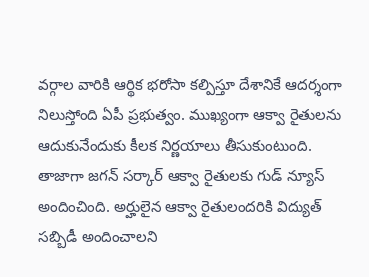వర్గాల వారికి ఆర్థిక భరోసా కల్పిస్తూ దేశానికే ఆదర్శంగా నిలుస్తోంది ఏపీ ప్రభుత్వం. ముఖ్యంగా ఆక్వా రైతులను ఆదుకునేందుకు కీలక నిర్ణయాలు తీసుకుంటుంది. తాజాగా జగన్ సర్కార్ ఆక్వా రైతులకు గుడ్ న్యూస్ అందించింది. అర్హులైన ఆక్వా రైతులందరికి విద్యుత్ సబ్బిడీ అందించాలని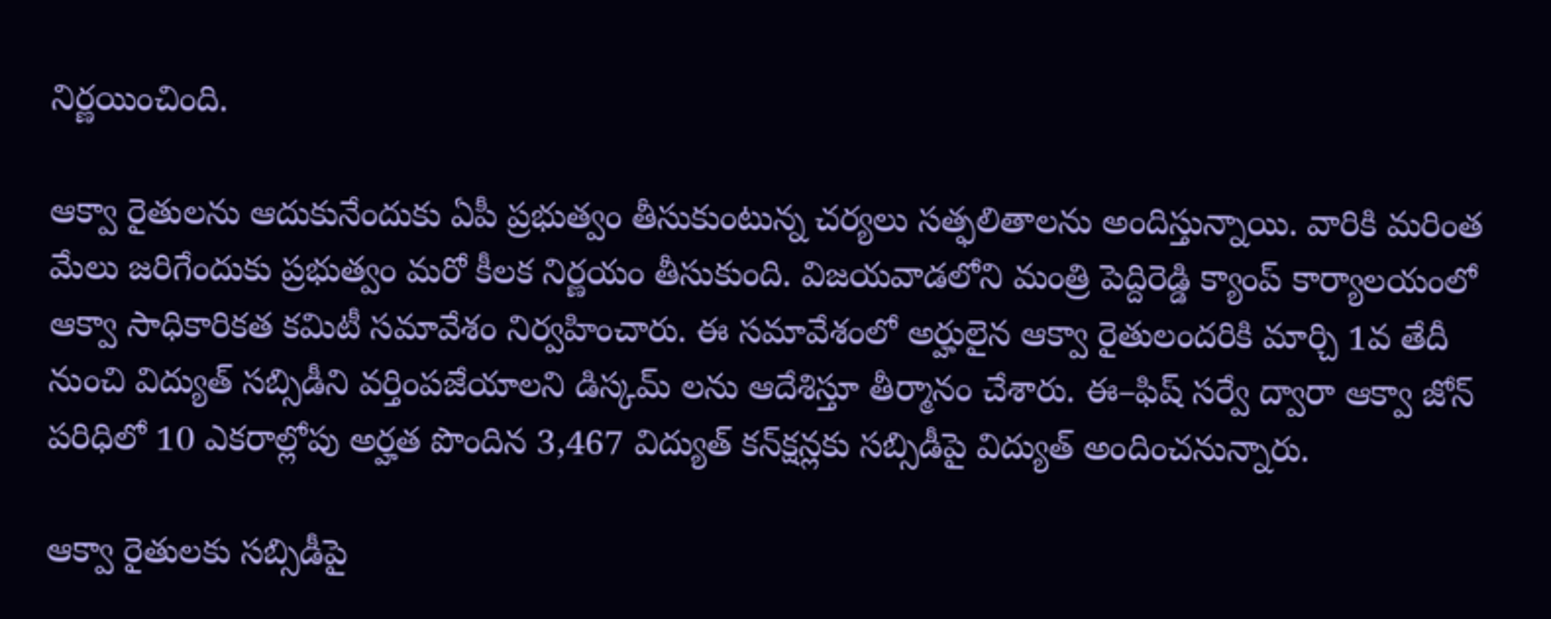నిర్ణయించింది.

ఆక్వా రైతులను ఆదుకునేందుకు ఏపీ ప్రభుత్వం తీసుకుంటున్న చర్యలు సత్ఫలితాలను అందిస్తున్నాయి. వారికి మరింత మేలు జరిగేందుకు ప్రభుత్వం మరో కీలక నిర్ణయం తీసుకుంది. విజయవాడలోని మంత్రి పెద్దిరెడ్డి క్యాంప్‌ కార్యాలయంలో ఆక్వా సాధికారికత కమిటీ సమావేశం నిర్వహించారు. ఈ సమావేశంలో అర్హులైన ఆక్వా రైతులందరికి మార్చి 1వ తేదీ నుంచి విద్యుత్ సబ్సిడీని వర్తింపజేయాలని డిస్కమ్ లను ఆదేశిస్తూ తీర్మానం చేశారు. ఈ–ఫిష్‌ సర్వే ద్వారా ఆక్వా జోన్‌ పరిధిలో 10 ఎకరాల్లోపు అర్హత పొందిన 3,467 విద్యుత్‌ కన్‌క్షన్లకు సబ్సిడీపై విద్యుత్ అందించనున్నారు.

ఆక్వా రైతులకు సబ్సిడీపై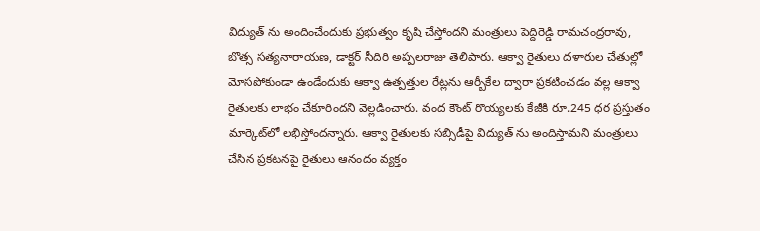విద్యుత్ ను అందించేందుకు ప్రభుత్వం కృషి చేస్తోందని మంత్రులు పెద్దిరెడ్డి రామచంద్రరావు, బొత్స సత్యనారాయణ, డాక్టర్‌ సీదిరి అప్పలరాజు తెలిపారు. ఆక్వా రైతులు దళారుల చేతుల్లో మోసపోకుండా ఉండేందుకు ఆక్వా ఉత్పత్తుల రేట్లను ఆర్బీకేల ద్వారా ప్రకటించడం వల్ల ఆక్వా రైతులకు లాభం చేకూరిందని వెల్లడించారు. వంద కౌంట్‌ రొయ్యలకు కేజీకి రూ.245 ధర ప్రస్తుతం మార్కెట్‌లో లభిస్తోందన్నారు. ఆక్వా రైతులకు సబ్సిడీపై విద్యుత్ ను అందిస్తామని మంత్రులు చేసిన ప్రకటనపై రైతులు ఆనందం వ్యక్తం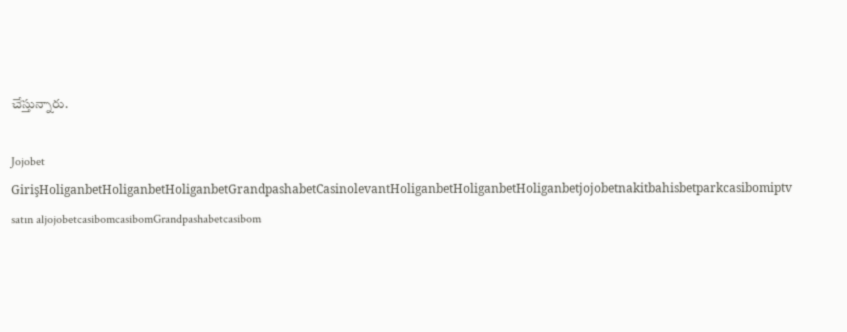చేస్తున్నారు.

Jojobet GirişHoliganbetHoliganbetHoliganbetGrandpashabetCasinolevantHoliganbetHoliganbetHoliganbetjojobetnakitbahisbetparkcasibomiptv satın aljojobetcasibomcasibomGrandpashabetcasibom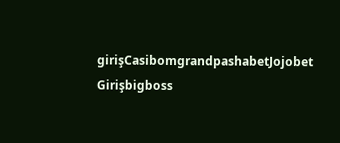girişCasibomgrandpashabetJojobet Girişbigboss